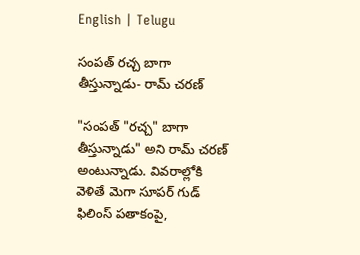English | Telugu

సంపత్ రచ్చ బాగా తీస్తున్నాడు- రామ్ చరణ్

"సంపత్ "రచ్చ" బాగా తీస్తున్నాడు" అని రామ్ చరణ్ అంటున్నాడు. వివరాల్లోకి వెళితే మెగా సూపర్ గుడ్ ఫిలింస్ పతాకంపై,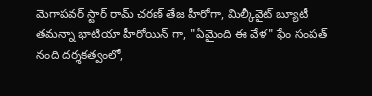మెగాపవర్ స్టార్ రామ్ చరణ్ తేజ హీరోగా, మిల్కీవైట్ బ్యూటీ తమన్నా భాటియా హీరోయిన్ గా, "ఏమైంది ఈ వేళ" ఫేం సంపత్ నంది దర్శకత్వంలో,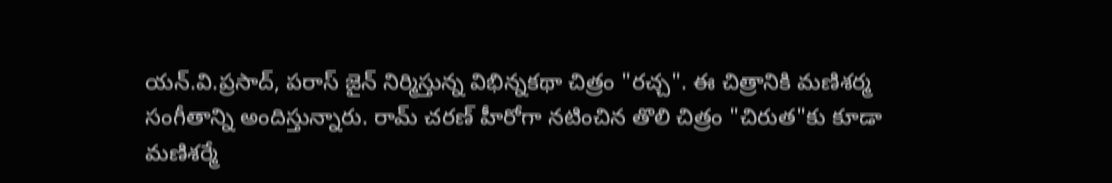యన్.వి.ప్రసాద్, పరాస్ జైన్ నిర్మిస్తున్న విభిన్నకథా చిత్రం "రచ్చ". ఈ చిత్రానికి మణిశర్మ సంగీతాన్ని అందిస్తున్నారు. రామ్ చరణ్ హీరోగా నటించిన తొలి చిత్రం "చిరుత"కు కూడా మణిశర్మే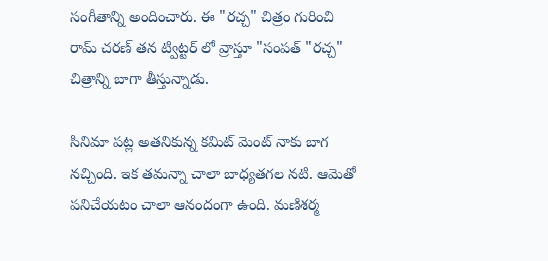సంగీతాన్ని అందించారు. ఈ "రచ్చ" చిత్రం గురించి రామ్ చరణ్ తన ట్విట్టర్ లో వ్రాస్తూ "సంపత్ "రచ్చ" చిత్రాన్ని బాగా తీస్తున్నాడు.

సినిమా పట్ల అతనికున్న కమిట్ మెంట్ నాకు బాగ నచ్చింది. ఇక తమన్నా చాలా బాధ్యతగల నటి. ఆమెతో పనిచేయటం చాలా ఆనందంగా ఉంది. మణిశర్మ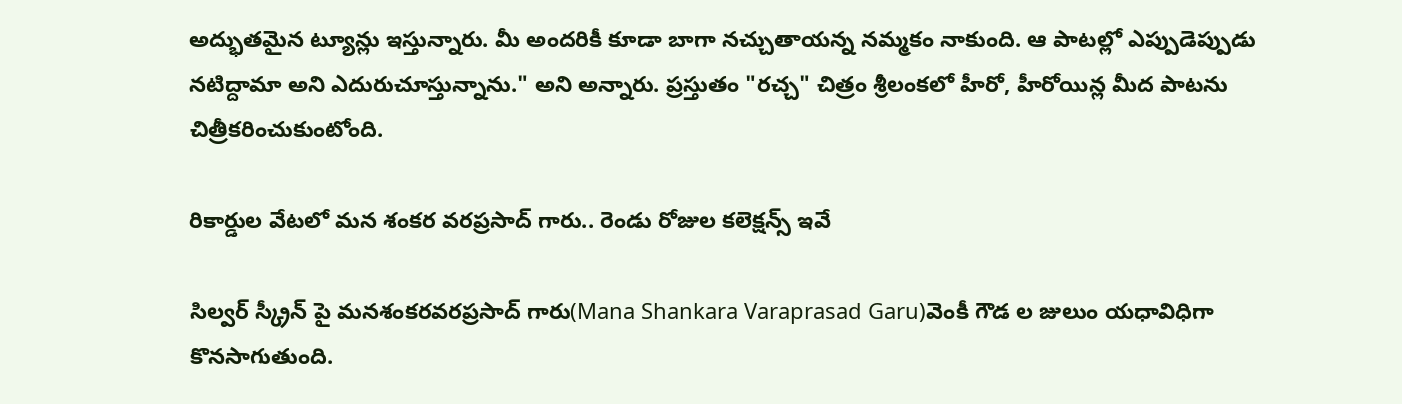అద్భుతమైన ట్యూన్లు ఇస్తున్నారు. మీ అందరికీ కూడా బాగా నచ్చుతాయన్న నమ్మకం నాకుంది. ఆ పాటల్లో ఎప్పుడెప్పుడు నటిద్దామా అని ఎదురుచూస్తున్నాను." అని అన్నారు. ప్రస్తుతం "రచ్చ" చిత్రం శ్రీలంకలో హీరో, హీరోయిన్ల మీద పాటను చిత్రీకరించుకుంటోంది.

రికార్డుల వేటలో మన శంకర వరప్రసాద్ గారు.. రెండు రోజుల కలెక్షన్స్ ఇవే

సిల్వర్ స్క్రీన్ పై మనశంకరవరప్రసాద్ గారు(Mana Shankara Varaprasad Garu)వెంకీ గౌడ ల జులుం యధావిధిగా కొనసాగుతుంది.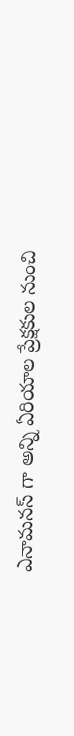ఎనామనస్ గా అన్ని ఏరియాల ప్రేక్షకుల నుంచి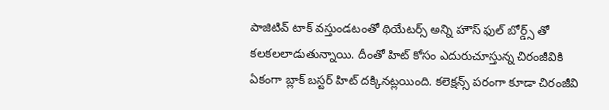పాజిటివ్ టాక్ వస్తుండటంతో థియేటర్స్ అన్ని హౌస్ ఫుల్ బోర్డ్స్ తో కలకలలాడుతున్నాయి. దీంతో హిట్ కోసం ఎదురుచూస్తున్న చిరంజీవికి ఏకంగా బ్లాక్ బస్టర్ హిట్ దక్కినట్లయింది. కలెక్షన్స్ పరంగా కూడా చిరంజీవి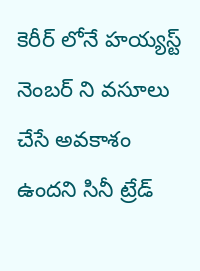కెరీర్ లోనే హయ్యస్ట్ నెంబర్ ని వసూలు చేసే అవకాశం ఉందని సినీ ట్రేడ్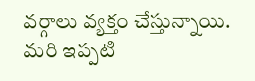వర్గాలు వ్యక్తం చేస్తున్నాయి. మరి ఇప్పటి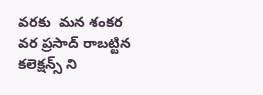వరకు  మన శంకర వర ప్రసాద్ రాబట్టిన కలెక్షన్స్ ని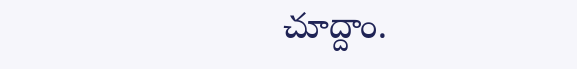చూద్దాం.